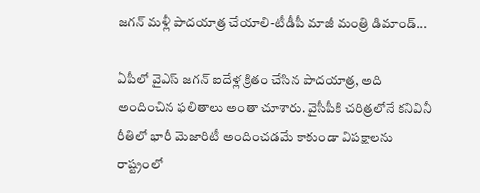జగన్ మళ్లీ పాదయాత్ర చేయాలి-టీడీపీ మాజీ మంత్రి డిమాండ్...

ఏపీలో వైఎస్ జగన్ ఐదేళ్ల క్రితం చేసిన పాదయాత్ర, అది అందించిన ఫలితాలు అంతా చూశారు. వైసీపీకి చరిత్రలోనే కనివినీ రీతిలో భారీ మెజారిటీ అందించడమే కాకుండా విపక్షాలను రాష్ట్రంలో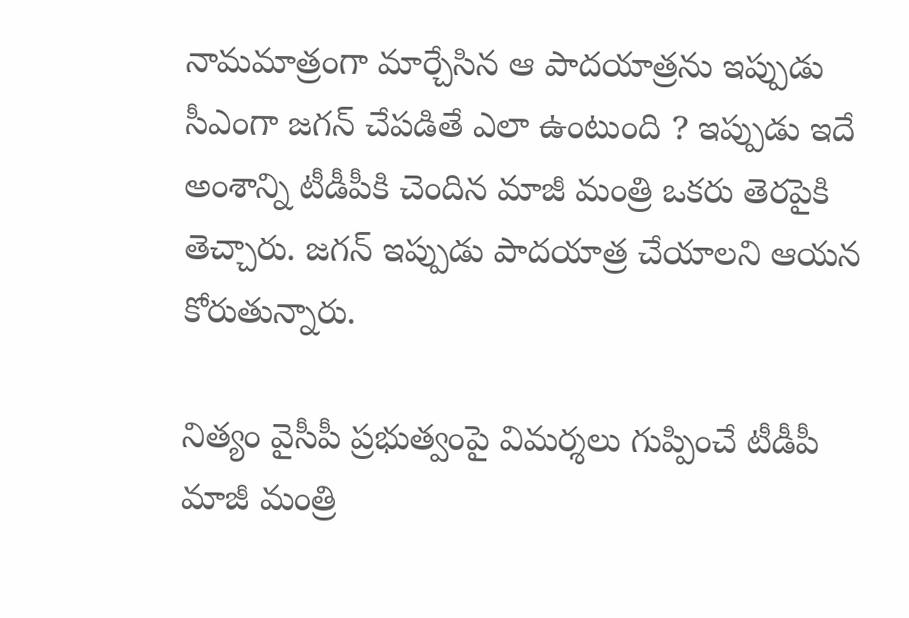నామమాత్రంగా మార్చేసిన ఆ పాదయాత్రను ఇప్పుడు సీఎంగా జగన్ చేపడితే ఎలా ఉంటుంది ? ఇప్పుడు ఇదే అంశాన్ని టీడీపీకి చెందిన మాజీ మంత్రి ఒకరు తెరపైకి తెచ్చారు. జగన్ ఇప్పుడు పాదయాత్ర చేయాలని ఆయన కోరుతున్నారు.

నిత్యం వైసీపీ ప్రభుత్వంపై విమర్శలు గుప్పించే టీడీపీ మాజీ మంత్రి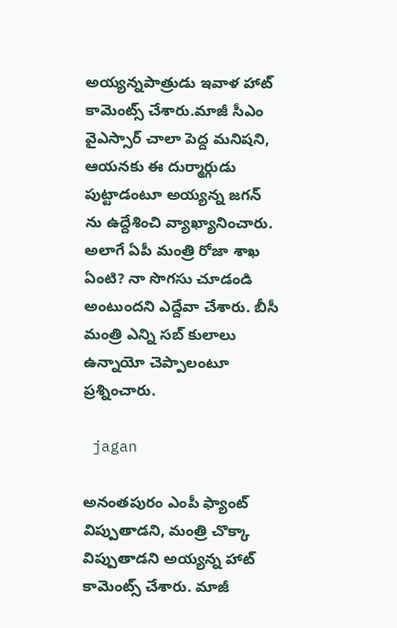అయ్యన్నపాత్రుడు ఇవాళ హాట్ కామెంట్స్ చేశారు.మాజీ సీఎం వైఎస్సార్ చాలా పెద్ద మనిషని, ఆయనకు ఈ దుర్మార్గుడు పుట్టాడంటూ అయ్యన్న జగన్ ను ఉద్దేశించి వ్యాఖ్యానించారు. అలాగే ఏపీ మంత్రి రోజా శాఖ ఏంటి? నా సొగసు చూడండి అంటుందని ఎద్దేవా చేశారు. బీసీ మంత్రి ఎన్ని సబ్ కులాలు ఉన్నాయో చెప్పాలంటూ ప్రశ్నించారు.

 jagan

అనంతపురం ఎంపీ ఫ్యాంట్ విప్పుతాడని, మంత్రి చొక్కా విప్పుతాడని అయ్యన్న హాట్ కామెంట్స్ చేశారు. మాజీ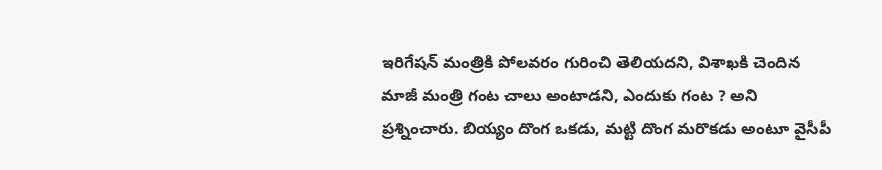ఇరిగేషన్ మంత్రికి పోలవరం గురించి తెలియదని, విశాఖకి చెందిన మాజీ మంత్రి గంట చాలు అంటాడని, ఎందుకు గంట ? అని ప్రశ్నించారు. బియ్యం దొంగ ఒకడు, మట్టి దొంగ మరొకడు అంటూ వైసీపీ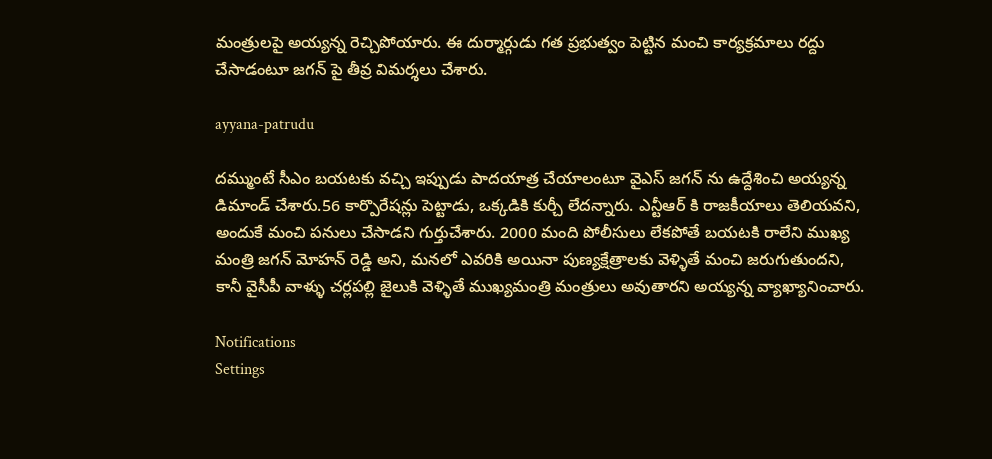మంత్రులపై అయ్యన్న రెచ్చిపోయారు. ఈ దుర్మార్గుడు గత ప్రభుత్వం పెట్టిన మంచి కార్యక్రమాలు రద్దు చేసాడంటూ జగన్ పై తీవ్ర విమర్శలు చేశారు.

ayyana-patrudu

దమ్ముంటే సీఎం బయటకు వచ్చి ఇప్పుడు పాదయాత్ర చేయాలంటూ వైఎస్ జగన్ ను ఉద్దేశించి అయ్యన్న డిమాండ్ చేశారు.56 కార్పొరేషన్లు పెట్టాడు, ఒక్కడికి కుర్చీ లేదన్నారు. ఎన్టీఆర్ కి రాజకీయాలు తెలియవని, అందుకే మంచి పనులు చేసాడని గుర్తుచేశారు. 2000 మంది పోలీసులు లేకపోతే బయటకి రాలేని ముఖ్య మంత్రి జగన్ మోహన్ రెడ్డి అని, మనలో ఎవరికి అయినా పుణ్యక్షేత్రాలకు వెళ్ళితే మంచి జరుగుతుందని, కానీ వైసీపీ వాళ్ళు చర్లపల్లి జైలుకి వెళ్ళితే ముఖ్యమంత్రి మంత్రులు అవుతారని అయ్యన్న వ్యాఖ్యానించారు.

Notifications
Settings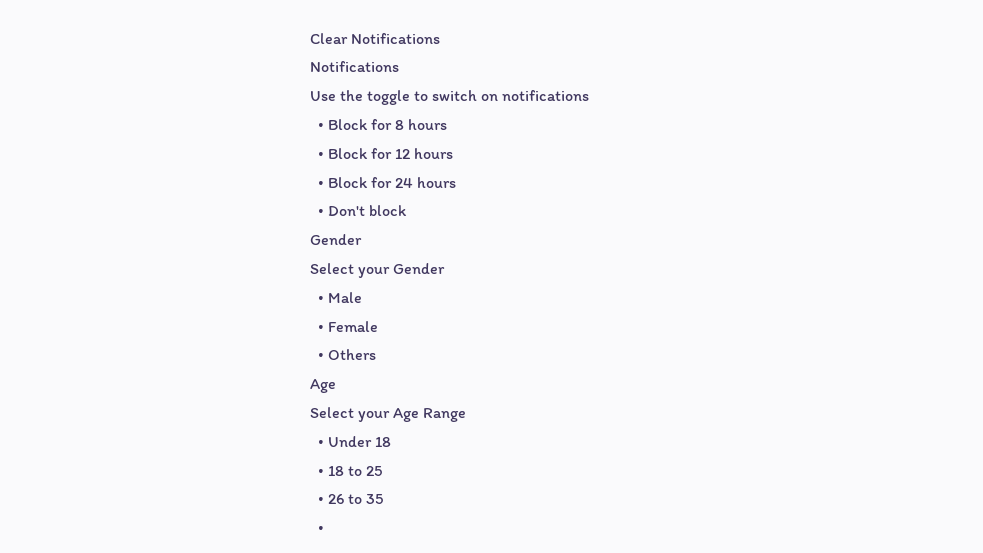Clear Notifications
Notifications
Use the toggle to switch on notifications
  • Block for 8 hours
  • Block for 12 hours
  • Block for 24 hours
  • Don't block
Gender
Select your Gender
  • Male
  • Female
  • Others
Age
Select your Age Range
  • Under 18
  • 18 to 25
  • 26 to 35
  •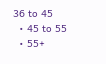36 to 45
  • 45 to 55
  • 55+